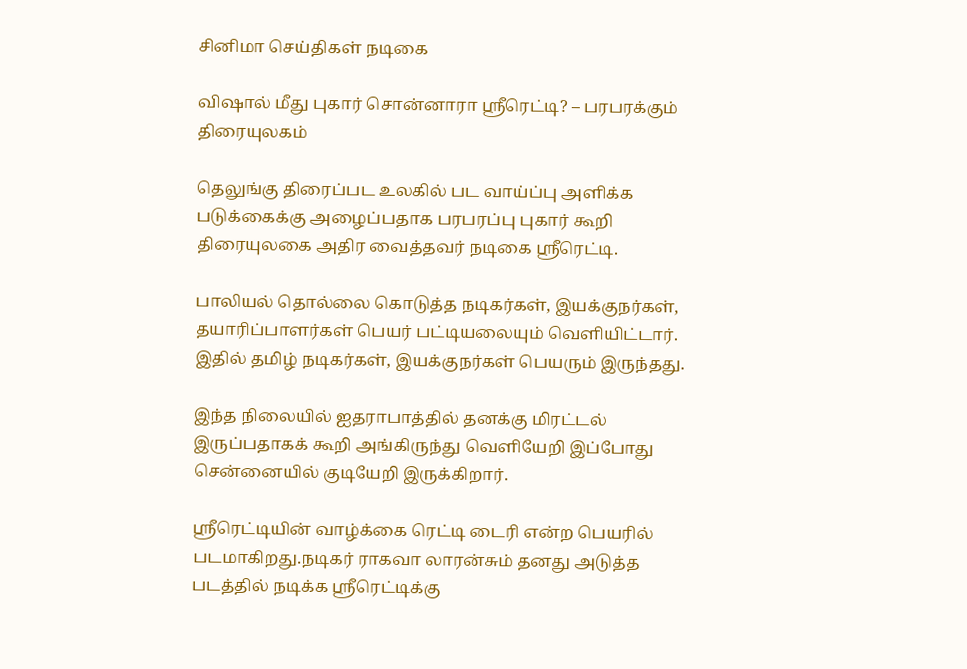சினிமா செய்திகள் நடிகை

விஷால் மீது புகார் சொன்னாரா ஸ்ரீரெட்டி? – பரபரக்கும் திரையுலகம்

தெலுங்கு திரைப்பட உலகில் பட வாய்ப்பு அளிக்க படுக்கைக்கு அழைப்பதாக பரபரப்பு புகார் கூறி திரையுலகை அதிர வைத்தவர் நடிகை ஸ்ரீரெட்டி.

பாலியல் தொல்லை கொடுத்த நடிகர்கள், இயக்குநர்கள், தயாரிப்பாளர்கள் பெயர் பட்டியலையும் வெளியிட்டார். இதில் தமிழ் நடிகர்கள், இயக்குநர்கள் பெயரும் இருந்தது.

இந்த நிலையில் ஐதராபாத்தில் தனக்கு மிரட்டல் இருப்பதாகக் கூறி அங்கிருந்து வெளியேறி இப்போது சென்னையில் குடியேறி இருக்கிறார்.

ஸ்ரீரெட்டியின் வாழ்க்கை ரெட்டி டைரி என்ற பெயரில் படமாகிறது.நடிகர் ராகவா லாரன்சும் தனது அடுத்த படத்தில் நடிக்க ஸ்ரீரெட்டிக்கு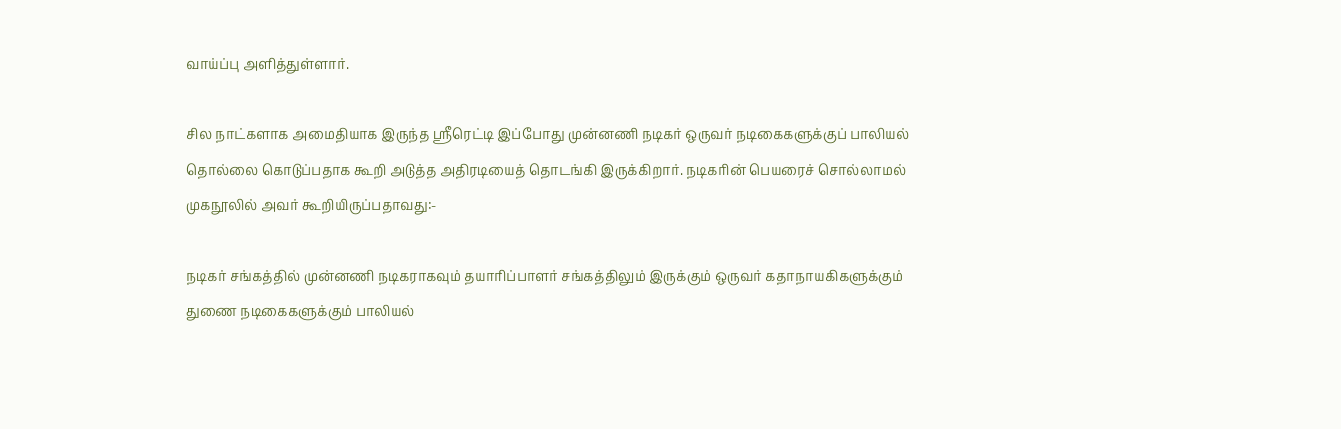வாய்ப்பு அளித்துள்ளார்.

சில நாட்களாக அமைதியாக இருந்த ஸ்ரீரெட்டி இப்போது முன்னணி நடிகர் ஒருவர் நடிகைகளுக்குப் பாலியல் தொல்லை கொடுப்பதாக கூறி அடுத்த அதிரடியைத் தொடங்கி இருக்கிறார். நடிகரின் பெயரைச் சொல்லாமல் முகநூலில் அவர் கூறியிருப்பதாவது:-

நடிகர் சங்கத்தில் முன்னணி நடிகராகவும் தயாரிப்பாளர் சங்கத்திலும் இருக்கும் ஒருவர் கதாநாயகிகளுக்கும் துணை நடிகைகளுக்கும் பாலியல்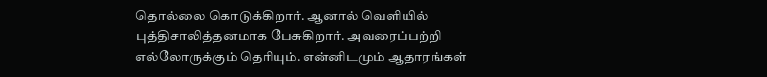தொல்லை கொடுக்கிறார். ஆனால் வெளியில் புத்திசாலித்தனமாக பேசுகிறார். அவரைப்பற்றி எல்லோருக்கும் தெரியும். என்னிடமும் ஆதாரங்கள்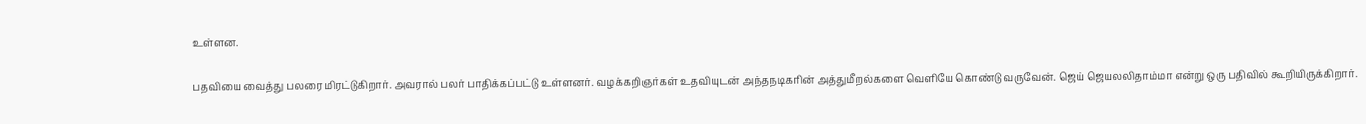உள்ளன.

பதவியை வைத்து பலரை மிரட்டுகிறார். அவரால் பலர் பாதிக்கப்பட்டு உள்ளனர். வழக்கறிஞர்கள் உதவியுடன் அந்தநடிகரின் அத்துமீறல்களை வெளியே கொண்டு வருவேன். ஜெய் ஜெயலலிதாம்மா என்று ஒரு பதிவில் கூறியிருக்கிறார்.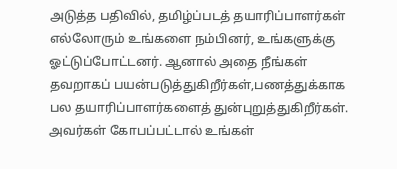அடுத்த பதிவில், தமிழ்ப்படத் தயாரிப்பாளர்கள் எல்லோரும் உங்களை நம்பினர், உங்களுக்கு ஓட்டுப்போட்டனர். ஆனால் அதை நீங்கள் தவறாகப் பயன்படுத்துகிறீர்கள்,பணத்துக்காக பல தயாரிப்பாளர்களைத் துன்புறுத்துகிறீர்கள். அவர்கள் கோபப்பட்டால் உங்கள்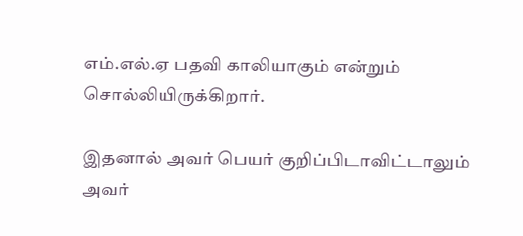எம்.எல்.ஏ பதவி காலியாகும் என்றும் சொல்லியிருக்கிறார்.

இதனால் அவர் பெயர் குறிப்பிடாவிட்டாலும் அவர்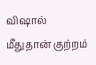விஷால் மீதுதான் குற்றம்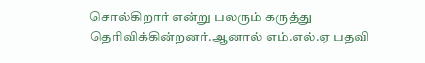சொல்கிறார் என்று பலரும் கருத்து தெரிவிக்கின்றனர்.ஆனால் எம்.எல்.ஏ பதவி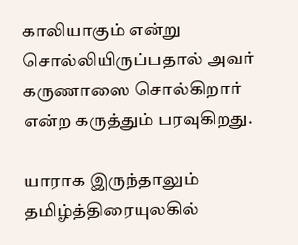காலியாகும் என்று சொல்லியிருப்பதால் அவர் கருணாஸை சொல்கிறார் என்ற கருத்தும் பரவுகிறது.

யாராக இருந்தாலும் தமிழ்த்திரையுலகில்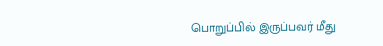பொறுப்பில் இருப்பவர் மீது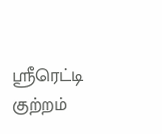ஸ்ரீரெட்டி குற்றம்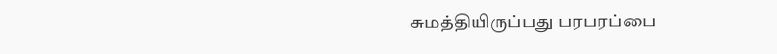சுமத்தியிருப்பது பரபரப்பை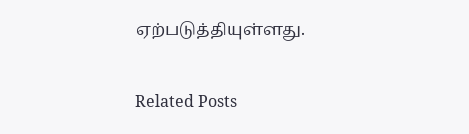ஏற்படுத்தியுள்ளது.

Related Posts